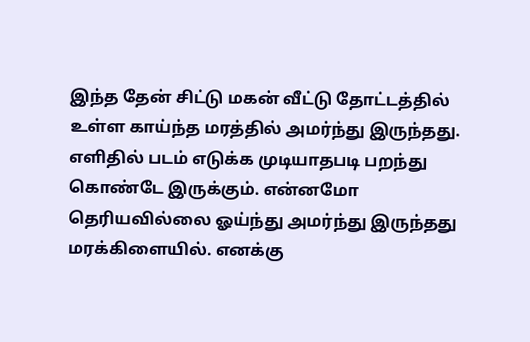இந்த தேன் சிட்டு மகன் வீட்டு தோட்டத்தில் உள்ள காய்ந்த மரத்தில் அமர்ந்து இருந்தது. எளிதில் படம் எடுக்க முடியாதபடி பறந்து கொண்டே இருக்கும். என்னமோ தெரியவில்லை ஓய்ந்து அமர்ந்து இருந்தது மரக்கிளையில். எனக்கு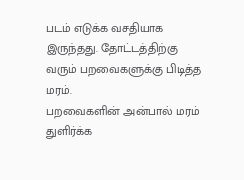படம் எடுக்க வசதியாக இருந்தது. தோட்டத்திற்கு வரும் பறவைகளுக்கு பிடித்த மரம்.
பறவைகளின் அன்பால் மரம் துளிர்க்க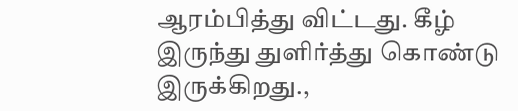ஆரம்பித்து விட்டது. கீழ் இருந்து துளிர்த்து கொண்டு இருக்கிறது.,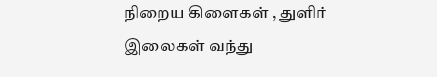நிறைய கிளைகள் , துளிர் இலைகள் வந்து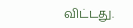விட்டது.